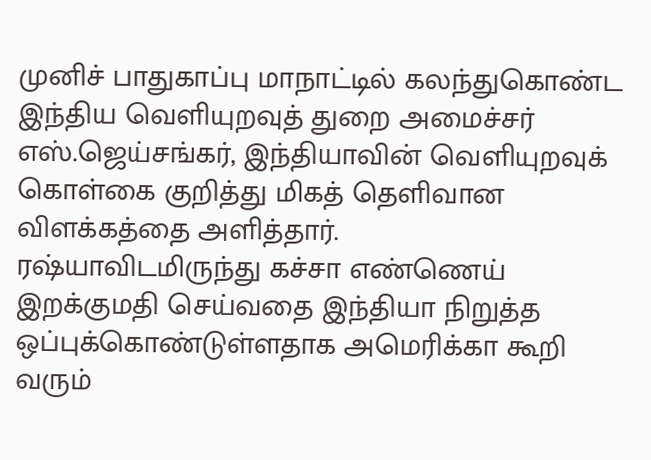முனிச் பாதுகாப்பு மாநாட்டில் கலந்துகொண்ட இந்திய வெளியுறவுத் துறை அமைச்சர் எஸ்.ஜெய்சங்கர், இந்தியாவின் வெளியுறவுக் கொள்கை குறித்து மிகத் தெளிவான விளக்கத்தை அளித்தார்.
ரஷ்யாவிடமிருந்து கச்சா எண்ணெய் இறக்குமதி செய்வதை இந்தியா நிறுத்த ஒப்புக்கொண்டுள்ளதாக அமெரிக்கா கூறி வரும்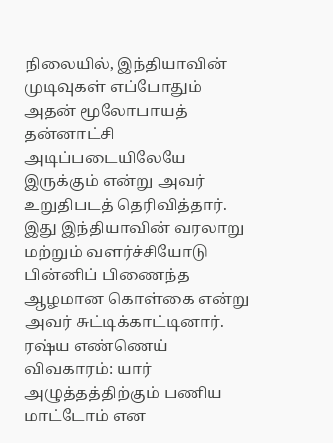நிலையில், இந்தியாவின் முடிவுகள் எப்போதும் அதன் மூலோபாயத் தன்னாட்சி அடிப்படையிலேயே இருக்கும் என்று அவர் உறுதிபடத் தெரிவித்தார்.
இது இந்தியாவின் வரலாறு மற்றும் வளர்ச்சியோடு பின்னிப் பிணைந்த ஆழமான கொள்கை என்று அவர் சுட்டிக்காட்டினார்.
ரஷ்ய எண்ணெய் விவகாரம்: யார் அழுத்தத்திற்கும் பணிய மாட்டோம் என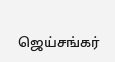ஜெய்சங்கர்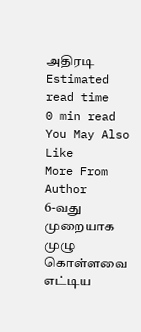அதிரடி
Estimated read time
0 min read
You May Also Like
More From Author
6-வது முறையாக முழு கொள்ளவை எட்டிய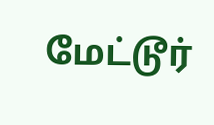மேட்டூர்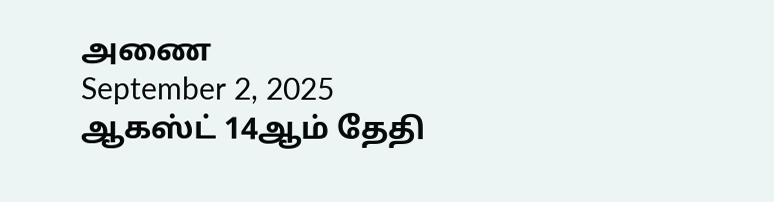அணை
September 2, 2025
ஆகஸ்ட் 14ஆம் தேதி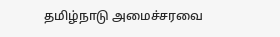தமிழ்நாடு அமைச்சரவை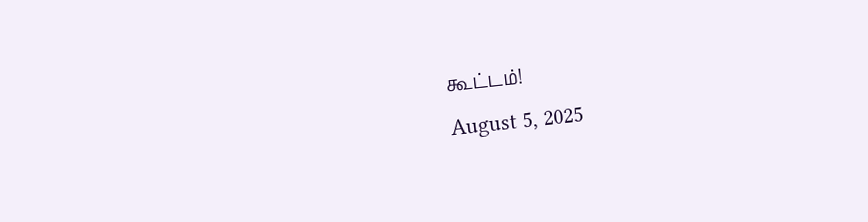கூட்டம்!
August 5, 2025